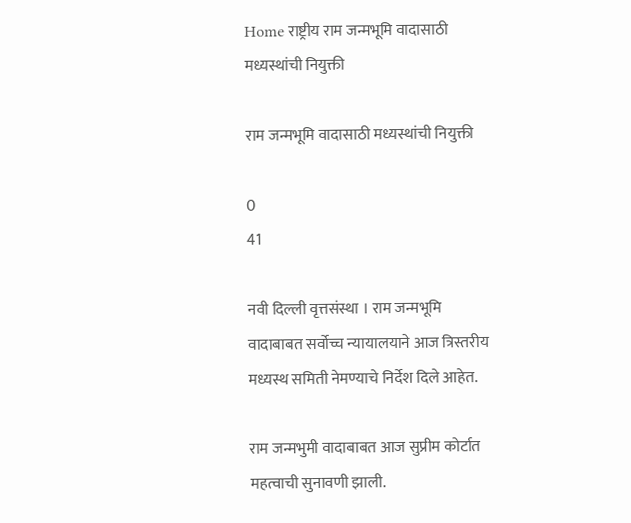Home राष्ट्रीय राम जन्मभूमि वादासाठी मध्यस्थांची नियुक्ती

राम जन्मभूमि वादासाठी मध्यस्थांची नियुक्ती

0
41

नवी दिल्ली वृत्तसंस्था । राम जन्मभूमि वादाबाबत सर्वोच्च न्यायालयाने आज त्रिस्तरीय मध्यस्थ समिती नेमण्याचे निर्देश दिले आहेत.

राम जन्मभुमी वादाबाबत आज सुप्रीम कोर्टात महत्वाची सुनावणी झाली.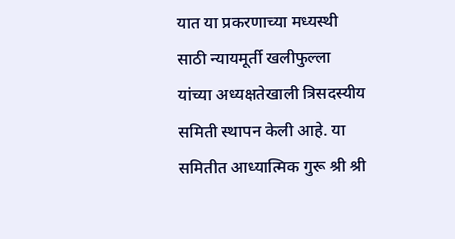यात या प्रकरणाच्या मध्यस्थी साठी न्यायमूर्ती खलीफुल्ला यांच्या अध्यक्षतेखाली त्रिसदस्यीय समिती स्थापन केली आहे. या समितीत आध्यात्मिक गुरू श्री श्री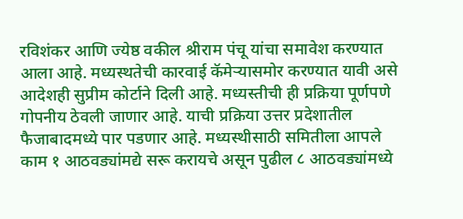रविशंकर आणि ज्येष्ठ वकील श्रीराम पंचू यांचा समावेश करण्यात आला आहे. मध्यस्थतेची कारवाई कॅमेर्‍यासमोर करण्यात यावी असे आदेशही सुप्रीम कोर्टाने दिली आहे. मध्यस्तीची ही प्रक्रिया पूर्णपणे गोपनीय ठेवली जाणार आहे. याची प्रक्रिया उत्तर प्रदेशातील फैजाबादमध्ये पार पडणार आहे. मध्यस्थीसाठी समितीला आपले काम १ आठवड्यांमद्ये सरू करायचे असून पुढील ८ आठवड्यांमध्ये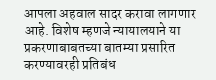आपला अहवाल सादर करावा लागणार आहे. विशेष म्हणजे न्यायालयाने या प्रकरणाबाबतच्या बातम्या प्रसारित करण्यावरही प्रतिबंध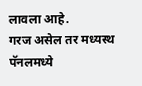लावला आहे.
गरज असेल तर मध्यस्थ पॅनलमध्ये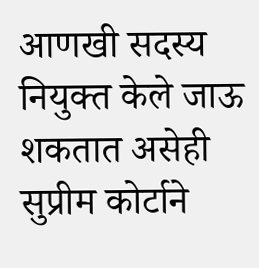आणखी सदस्य नियुक्त केले जाऊ शकतात असेही सुप्रीम कोर्टाने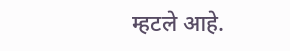म्हटले आहे.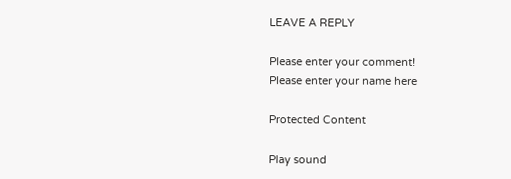LEAVE A REPLY

Please enter your comment!
Please enter your name here

Protected Content

Play sound